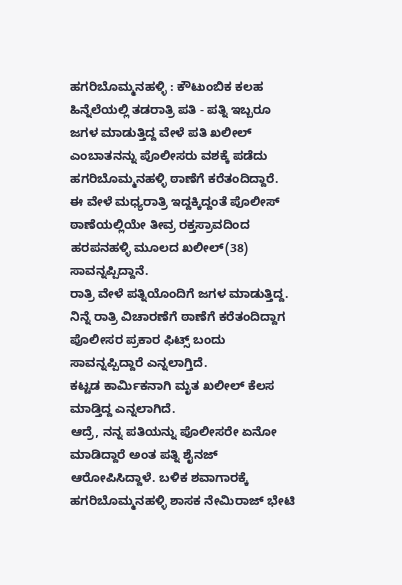ಹಗರಿಬೊಮ್ಮನಹಳ್ಳಿ : ಕೌಟುಂಬಿಕ ಕಲಹ ಹಿನ್ನೆಲೆಯಲ್ಲಿ ತಡರಾತ್ರಿ ಪತಿ - ಪತ್ನಿ ಇಬ್ಬರೂ ಜಗಳ ಮಾಡುತ್ತಿದ್ದ ವೇಳೆ ಪತಿ ಖಲೀಲ್ ಎಂಬಾತನನ್ನು ಪೊಲೀಸರು ವಶಕ್ಕೆ ಪಡೆದು ಹಗರಿಬೊಮ್ಮನಹಳ್ಳಿ ಠಾಣೆಗೆ ಕರೆತಂದಿದ್ದಾರೆ. ಈ ವೇಳೆ ಮಧ್ಯರಾತ್ರಿ ಇದ್ದಕ್ಕಿದ್ದಂತೆ ಪೊಲೀಸ್ ಠಾಣೆಯಲ್ಲಿಯೇ ತೀವ್ರ ರಕ್ತಸ್ರಾವದಿಂದ ಹರಪನಹಳ್ಳಿ ಮೂಲದ ಖಲೀಲ್(38) ಸಾವನ್ನಪ್ಪಿದ್ದಾನೆ.
ರಾತ್ರಿ ವೇಳೆ ಪತ್ನಿಯೊಂದಿಗೆ ಜಗಳ ಮಾಡುತ್ತಿದ್ದ. ನಿನ್ನೆ ರಾತ್ರಿ ವಿಚಾರಣೆಗೆ ಠಾಣೆಗೆ ಕರೆತಂದಿದ್ದಾಗ ಪೊಲೀಸರ ಪ್ರಕಾರ ಫಿಟ್ಸ್ ಬಂದು ಸಾವನ್ನಪ್ಪಿದ್ದಾರೆ ಎನ್ನಲಾಗ್ತಿದೆ.
ಕಟ್ಟಡ ಕಾರ್ಮಿಕನಾಗಿ ಮೃತ ಖಲೀಲ್ ಕೆಲಸ ಮಾಡ್ತಿದ್ದ ಎನ್ನಲಾಗಿದೆ.
ಆದ್ರೆ, ನನ್ನ ಪತಿಯನ್ನು ಪೊಲೀಸರೇ ಏನೋ ಮಾಡಿದ್ದಾರೆ ಅಂತ ಪತ್ನಿ ಶೈನಜ್ ಆರೋಪಿಸಿದ್ದಾಳೆ. ಬಳಿಕ ಶವಾಗಾರಕ್ಕೆ ಹಗರಿಬೊಮ್ಮನಹಳ್ಳಿ ಶಾಸಕ ನೇಮಿರಾಜ್ ಭೇಟಿ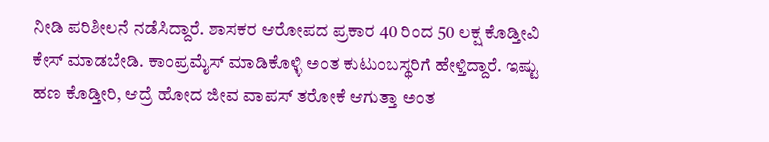ನೀಡಿ ಪರಿಶೀಲನೆ ನಡೆಸಿದ್ದಾರೆ. ಶಾಸಕರ ಆರೋಪದ ಪ್ರಕಾರ 40 ರಿಂದ 50 ಲಕ್ಷ ಕೊಡ್ತೀವಿ ಕೇಸ್ ಮಾಡಬೇಡಿ. ಕಾಂಪ್ರಮೈಸ್ ಮಾಡಿಕೊಳ್ಳಿ ಅಂತ ಕುಟುಂಬಸ್ಥರಿಗೆ ಹೇಳ್ತಿದ್ದಾರೆ. ಇಷ್ಟು ಹಣ ಕೊಡ್ತೀರಿ, ಆದ್ರೆ ಹೋದ ಜೀವ ವಾಪಸ್ ತರೋಕೆ ಆಗುತ್ತಾ ಅಂತ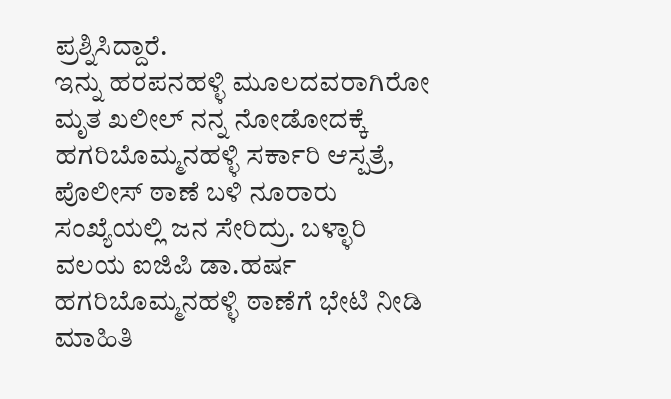ಪ್ರಶ್ನಿಸಿದ್ದಾರೆ.
ಇನ್ನು ಹರಪನಹಳ್ಳಿ ಮೂಲದವರಾಗಿರೋ ಮೃತ ಖಲೀಲ್ ನನ್ನ ನೋಡೋದಕ್ಕೆ ಹಗರಿಬೊಮ್ಮನಹಳ್ಳಿ ಸರ್ಕಾರಿ ಆಸ್ಪತ್ರೆ, ಪೊಲೀಸ್ ಠಾಣೆ ಬಳಿ ನೂರಾರು ಸಂಖ್ಯೆಯಲ್ಲಿ ಜನ ಸೇರಿದ್ರು. ಬಳ್ಳಾರಿ ವಲಯ ಐಜಿಪಿ ಡಾ.ಹರ್ಷ ಹಗರಿಬೊಮ್ಮನಹಳ್ಳಿ ಠಾಣೆಗೆ ಭೇಟಿ ನೀಡಿ ಮಾಹಿತಿ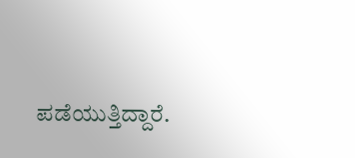ಪಡೆಯುತ್ತಿದ್ದಾರೆ.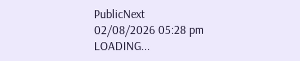PublicNext
02/08/2026 05:28 pm
LOADING...